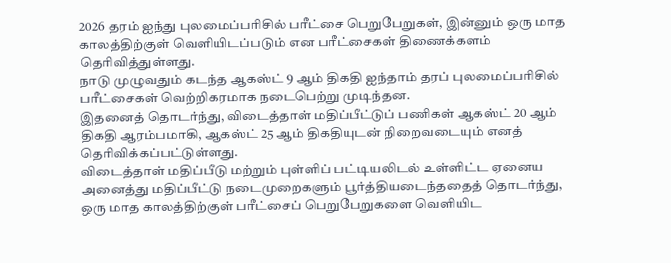2026 தரம் ஐந்து புலமைப்பரிசில் பரீட்சை பெறுபேறுகள், இன்னும் ஒரு மாத காலத்திற்குள் வெளியிடப்படும் என பரீட்சைகள் திணைக்களம் தெரிவித்துள்ளது.
நாடு முழுவதும் கடந்த ஆகஸ்ட் 9 ஆம் திகதி ஐந்தாம் தரப் புலமைப்பரிசில் பரீட்சைகள் வெற்றிகரமாக நடைபெற்று முடிந்தன.
இதனைத் தொடர்ந்து, விடைத்தாள் மதிப்பீட்டுப் பணிகள் ஆகஸ்ட் 20 ஆம் திகதி ஆரம்பமாகி, ஆகஸ்ட் 25 ஆம் திகதியுடன் நிறைவடையும் எனத் தெரிவிக்கப்பட்டுள்ளது.
விடைத்தாள் மதிப்பீடு மற்றும் புள்ளிப் பட்டியலிடல் உள்ளிட்ட ஏனைய அனைத்து மதிப்பீட்டு நடைமுறைகளும் பூர்த்தியடைந்ததைத் தொடர்ந்து, ஒரு மாத காலத்திற்குள் பரீட்சைப் பெறுபேறுகளை வெளியிட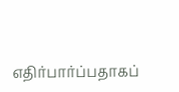எதிர்பார்ப்பதாகப்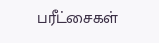பரீட்சைகள்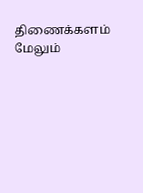திணைக்களம் மேலும்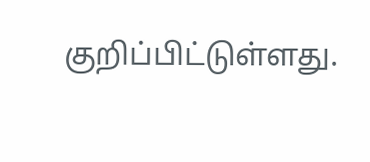குறிப்பிட்டுள்ளது.